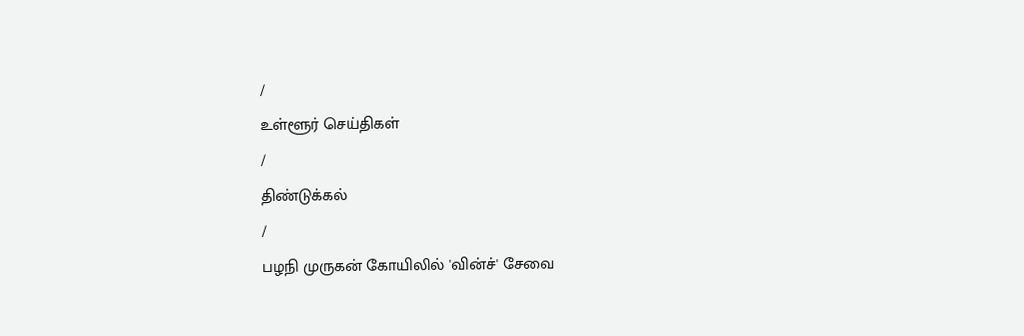/
உள்ளூர் செய்திகள்
/
திண்டுக்கல்
/
பழநி முருகன் கோயிலில் 'வின்ச்' சேவை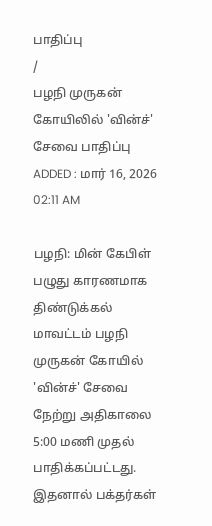பாதிப்பு
/
பழநி முருகன் கோயிலில் 'வின்ச்' சேவை பாதிப்பு
ADDED : மார் 16, 2026 02:11 AM

பழநி: மின் கேபிள் பழுது காரணமாக திண்டுக்கல் மாவட்டம் பழநி முருகன் கோயில் 'வின்ச்' சேவை நேற்று அதிகாலை 5:00 மணி முதல் பாதிக்கப்பட்டது. இதனால் பக்தர்கள்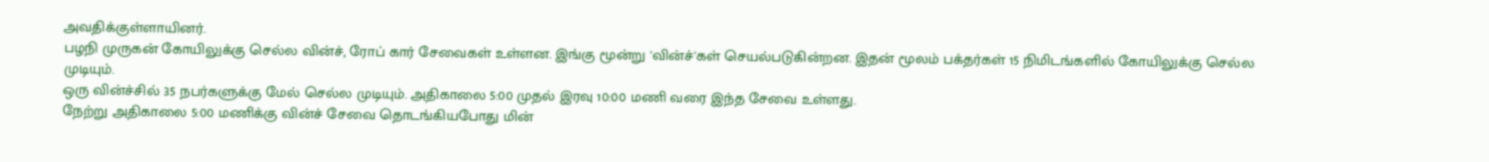அவதிக்குள்ளாயினர்.
பழநி முருகன் கோயிலுக்கு செல்ல வின்ச், ரோப் கார் சேவைகள் உள்ளன. இங்கு மூன்று 'வின்ச்'கள் செயல்படுகின்றன. இதன் மூலம் பக்தர்கள் 15 நிமிடங்களில் கோயிலுக்கு செல்ல முடியும்.
ஒரு வின்ச்சில் 35 நபர்களுக்கு மேல் செல்ல முடியும். அதிகாலை 5:00 முதல் இரவு 10:00 மணி வரை இந்த சேவை உள்ளது.
நேற்று அதிகாலை 5:00 மணிக்கு வின்ச் சேவை தொடங்கியபோது மின்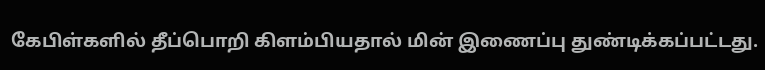கேபிள்களில் தீப்பொறி கிளம்பியதால் மின் இணைப்பு துண்டிக்கப்பட்டது.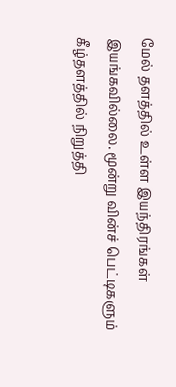மேல் தளத்தில் உள்ள இயந்திரங்கள் இயங்கவில்லை. மூன்று வின்ச் பெட்டிகளும் கீழ்தளத்தில் நிறுத்தி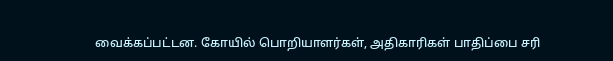வைக்கப்பட்டன. கோயில் பொறியாளர்கள், அதிகாரிகள் பாதிப்பை சரி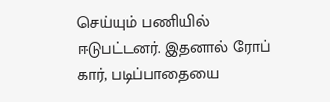செய்யும் பணியில் ஈடுபட்டனர். இதனால் ரோப் கார், படிப்பாதையை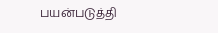பயன்படுத்தி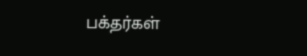பக்தர்கள்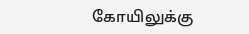கோயிலுக்கு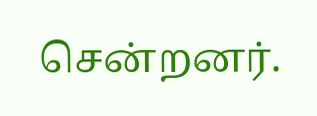சென்றனர்.